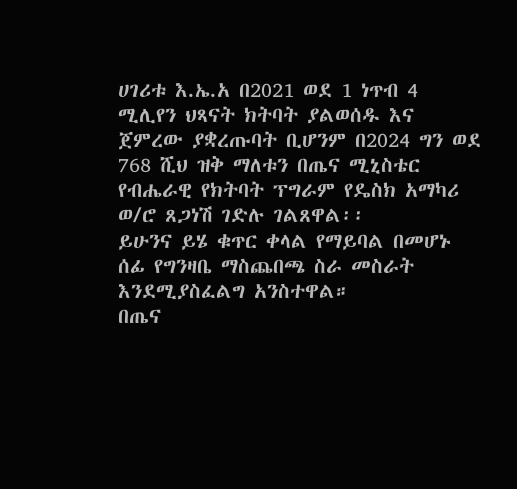ሀገሪቱ እ.ኤ.አ በ2021 ወደ 1 ነጥብ 4 ሚሊየን ህጻናት ክትባት ያልወሰዱ እና ጀምረው ያቋረጡባት ቢሆንም በ2024 ግን ወደ 768 ሺህ ዝቅ ማለቱን በጤና ሚኒስቴር የብሔራዊ የክትባት ፕግራም የዴስክ አማካሪ ወ/ሮ ጸጋነሽ ገድሉ ገልጸዋል፡፡
ይሁንና ይሄ ቁጥር ቀላል የማይባል በመሆኑ ሰፊ የግንዛቤ ማስጨበጫ ስራ መስራት እንደሚያስፈልግ አንስተዋል።
በጤና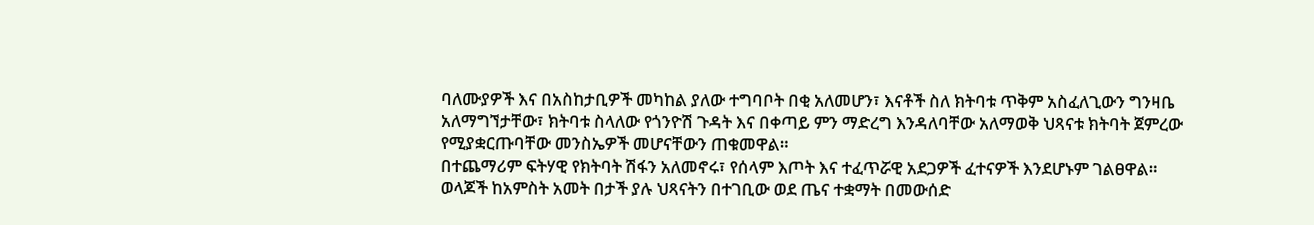ባለሙያዎች እና በአስከታቢዎች መካከል ያለው ተግባቦት በቂ አለመሆን፣ እናቶች ስለ ክትባቱ ጥቅም አስፈለጊውን ግንዛቤ አለማግኘታቸው፣ ክትባቱ ስላለው የጎንዮሽ ጉዳት እና በቀጣይ ምን ማድረግ እንዳለባቸው አለማወቅ ህጻናቱ ክትባት ጀምረው የሚያቋርጡባቸው መንስኤዎች መሆናቸውን ጠቁመዋል።
በተጨማሪም ፍትሃዊ የክትባት ሽፋን አለመኖሩ፣ የሰላም እጦት እና ተፈጥሯዊ አደጋዎች ፈተናዎች እንደሆኑም ገልፀዋል።
ወላጆች ከአምስት አመት በታች ያሉ ህጻናትን በተገቢው ወደ ጤና ተቋማት በመውሰድ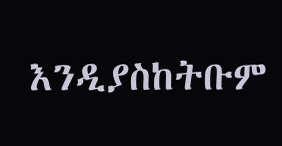እንዲያስከትቡም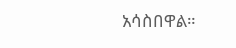አሳስበዋል።